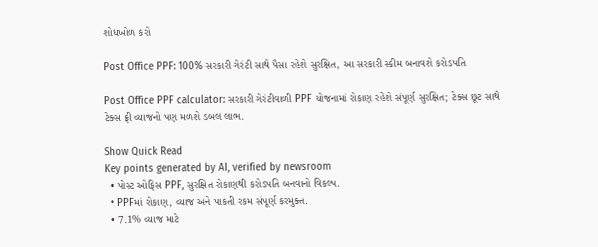શોધખોળ કરો

Post Office PPF: 100% સરકારી ગેરંટી સાથે પૈસા રહેશે સુરક્ષિત, આ સરકારી સ્કીમ બનાવશે કરોડપતિ

Post Office PPF calculator: સરકારી ગેરંટીવાળી PPF યોજનામાં રોકાણ રહેશે સંપૂર્ણ સુરક્ષિત; ટેક્સ છૂટ સાથે ટેક્સ ફ્રી વ્યાજનો પણ મળશે ડબલ લાભ.

Show Quick Read
Key points generated by AI, verified by newsroom
  • પોસ્ટ ઓફિસ PPF, સુરક્ષિત રોકાણથી કરોડપતિ બનવાનો વિકલ્પ.
  • PPFમાં રોકાણ, વ્યાજ અને પાકતી રકમ સંપૂર્ણ કરમુક્ત.
  • 7.1% વ્યાજ માટે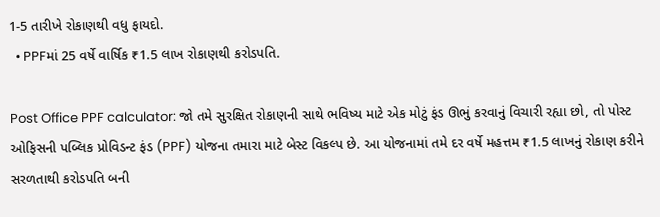1-5 તારીખે રોકાણથી વધુ ફાયદો.
  • PPFમાં 25 વર્ષે વાર્ષિક ₹1.5 લાખ રોકાણથી કરોડપતિ.

Post Office PPF calculator: જો તમે સુરક્ષિત રોકાણની સાથે ભવિષ્ય માટે એક મોટું ફંડ ઊભું કરવાનું વિચારી રહ્યા છો, તો પોસ્ટ ઓફિસની પબ્લિક પ્રોવિડન્ટ ફંડ (PPF) યોજના તમારા માટે બેસ્ટ વિકલ્પ છે. આ યોજનામાં તમે દર વર્ષે મહત્તમ ₹1.5 લાખનું રોકાણ કરીને સરળતાથી કરોડપતિ બની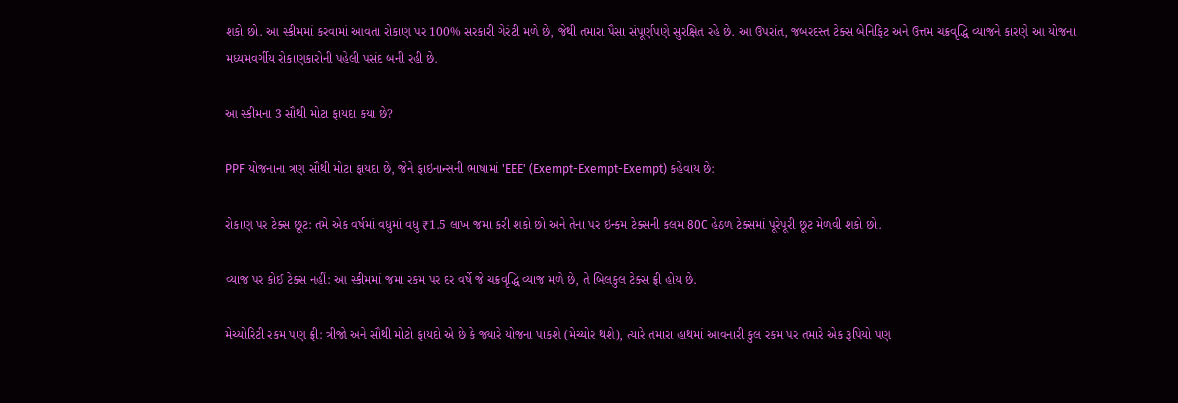શકો છો. આ સ્કીમમાં કરવામાં આવતા રોકાણ પર 100% સરકારી ગેરંટી મળે છે, જેથી તમારા પૈસા સંપૂર્ણપણે સુરક્ષિત રહે છે. આ ઉપરાંત, જબરદસ્ત ટેક્સ બેનિફિટ અને ઉત્તમ ચક્રવૃદ્ધિ વ્યાજને કારણે આ યોજના મધ્યમવર્ગીય રોકાણકારોની પહેલી પસંદ બની રહી છે.

આ સ્કીમના 3 સૌથી મોટા ફાયદા કયા છે?

PPF યોજનાના ત્રણ સૌથી મોટા ફાયદા છે, જેને ફાઇનાન્સની ભાષામાં 'EEE' (Exempt-Exempt-Exempt) કહેવાય છે:

રોકાણ પર ટેક્સ છૂટ: તમે એક વર્ષમાં વધુમાં વધુ ₹1.5 લાખ જમા કરી શકો છો અને તેના પર ઇન્કમ ટેક્સની કલમ 80C હેઠળ ટેક્સમાં પૂરેપૂરી છૂટ મેળવી શકો છો.

વ્યાજ પર કોઈ ટેક્સ નહીં: આ સ્કીમમાં જમા રકમ પર દર વર્ષે જે ચક્રવૃદ્ધિ વ્યાજ મળે છે, તે બિલકુલ ટેક્સ ફ્રી હોય છે.

મેચ્યોરિટી રકમ પણ ફ્રી: ત્રીજો અને સૌથી મોટો ફાયદો એ છે કે જ્યારે યોજના પાકશે (મેચ્યોર થશે), ત્યારે તમારા હાથમાં આવનારી કુલ રકમ પર તમારે એક રૂપિયો પણ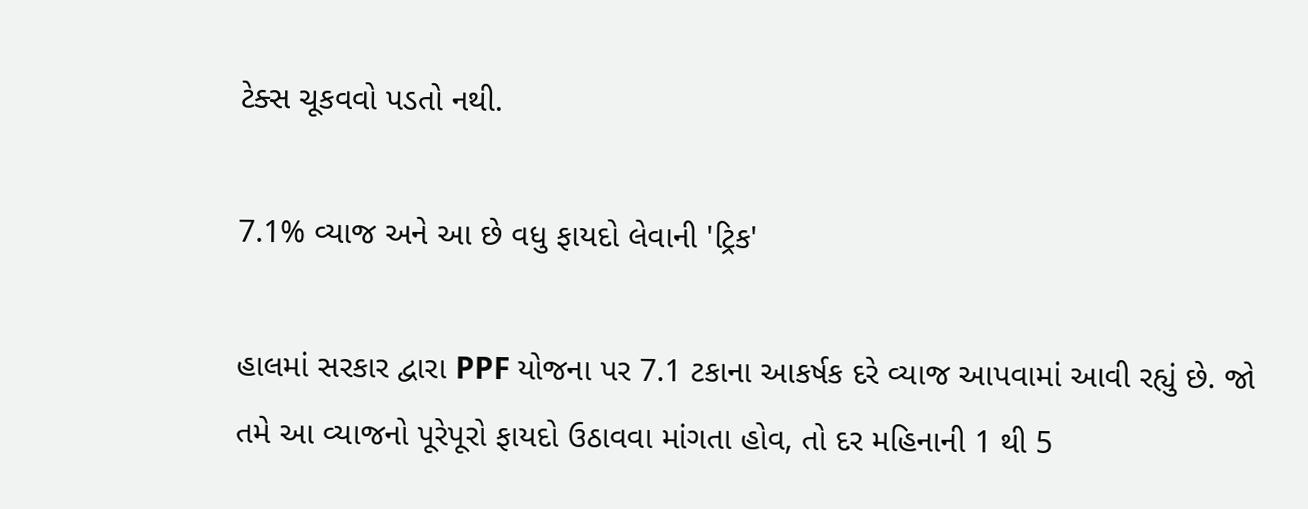ટેક્સ ચૂકવવો પડતો નથી.

7.1% વ્યાજ અને આ છે વધુ ફાયદો લેવાની 'ટ્રિક'

હાલમાં સરકાર દ્વારા PPF યોજના પર 7.1 ટકાના આકર્ષક દરે વ્યાજ આપવામાં આવી રહ્યું છે. જો તમે આ વ્યાજનો પૂરેપૂરો ફાયદો ઉઠાવવા માંગતા હોવ, તો દર મહિનાની 1 થી 5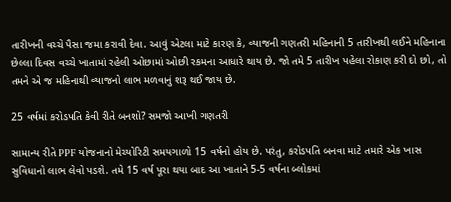તારીખની વચ્ચે પૈસા જમા કરાવી દેવા. આવું એટલા માટે કારણ કે, વ્યાજની ગણતરી મહિનાની 5 તારીખથી લઈને મહિનાના છેલ્લા દિવસ વચ્ચે ખાતામાં રહેલી ઓછામાં ઓછી રકમના આધારે થાય છે. જો તમે 5 તારીખ પહેલા રોકાણ કરી દો છો, તો તમને એ જ મહિનાથી વ્યાજનો લાભ મળવાનું શરૂ થઈ જાય છે.

25 વર્ષમાં કરોડપતિ કેવી રીતે બનશો? સમજો આખી ગણતરી

સામાન્ય રીતે PPF યોજનાનો મેચ્યોરિટી સમયગાળો 15 વર્ષનો હોય છે. પરંતુ, કરોડપતિ બનવા માટે તમારે એક ખાસ સુવિધાનો લાભ લેવો પડશે. તમે 15 વર્ષ પૂરા થયા બાદ આ ખાતાને 5-5 વર્ષના બ્લોકમાં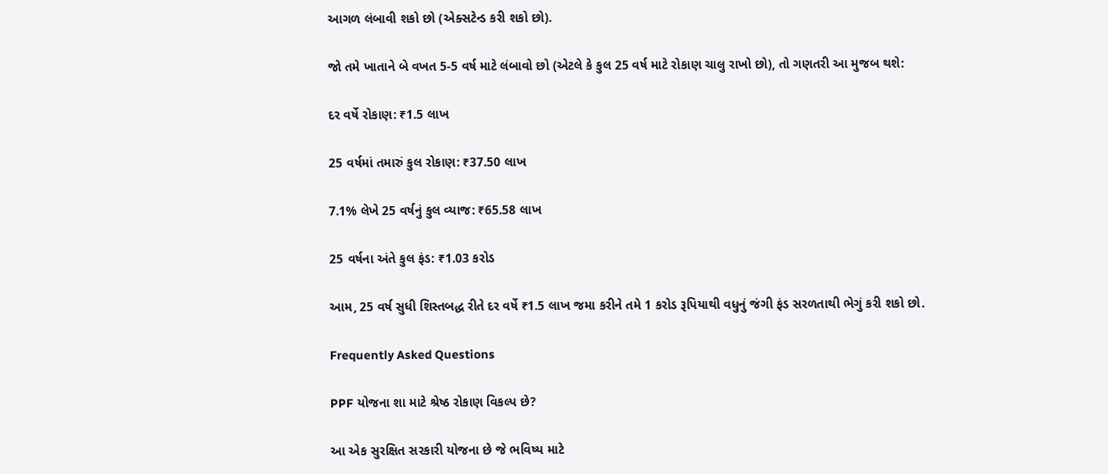આગળ લંબાવી શકો છો (એક્સટેન્ડ કરી શકો છો).

જો તમે ખાતાને બે વખત 5-5 વર્ષ માટે લંબાવો છો (એટલે કે કુલ 25 વર્ષ માટે રોકાણ ચાલુ રાખો છો), તો ગણતરી આ મુજબ થશે:

દર વર્ષે રોકાણ: ₹1.5 લાખ

25 વર્ષમાં તમારું કુલ રોકાણ: ₹37.50 લાખ

7.1% લેખે 25 વર્ષનું કુલ વ્યાજ: ₹65.58 લાખ

25 વર્ષના અંતે કુલ ફંડ: ₹1.03 કરોડ

આમ, 25 વર્ષ સુધી શિસ્તબદ્ધ રીતે દર વર્ષે ₹1.5 લાખ જમા કરીને તમે 1 કરોડ રૂપિયાથી વધુનું જંગી ફંડ સરળતાથી ભેગું કરી શકો છો.

Frequently Asked Questions

PPF યોજના શા માટે શ્રેષ્ઠ રોકાણ વિકલ્પ છે?

આ એક સુરક્ષિત સરકારી યોજના છે જે ભવિષ્ય માટે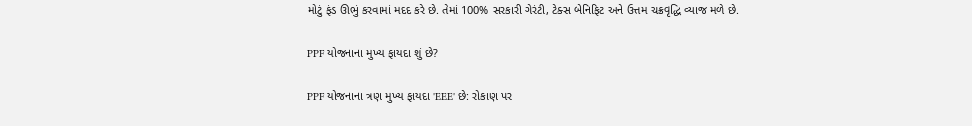મોટું ફંડ ઊભું કરવામાં મદદ કરે છે. તેમાં 100% સરકારી ગેરંટી, ટેક્સ બેનિફિટ અને ઉત્તમ ચક્રવૃદ્ધિ વ્યાજ મળે છે.

PPF યોજનાના મુખ્ય ફાયદા શું છે?

PPF યોજનાના ત્રણ મુખ્ય ફાયદા 'EEE' છે: રોકાણ પર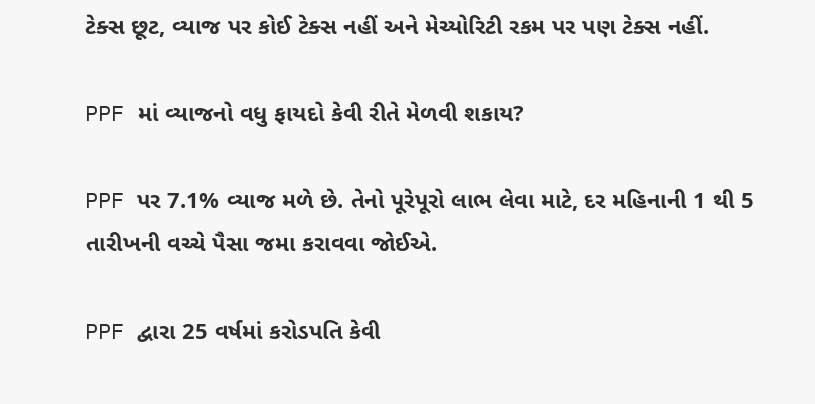ટેક્સ છૂટ, વ્યાજ પર કોઈ ટેક્સ નહીં અને મેચ્યોરિટી રકમ પર પણ ટેક્સ નહીં.

PPF માં વ્યાજનો વધુ ફાયદો કેવી રીતે મેળવી શકાય?

PPF પર 7.1% વ્યાજ મળે છે. તેનો પૂરેપૂરો લાભ લેવા માટે, દર મહિનાની 1 થી 5 તારીખની વચ્ચે પૈસા જમા કરાવવા જોઈએ.

PPF દ્વારા 25 વર્ષમાં કરોડપતિ કેવી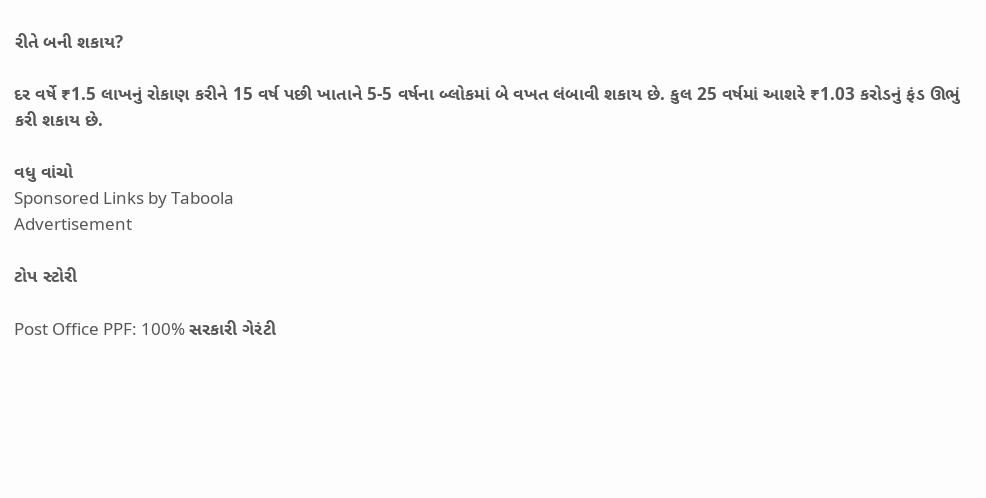રીતે બની શકાય?

દર વર્ષે ₹1.5 લાખનું રોકાણ કરીને 15 વર્ષ પછી ખાતાને 5-5 વર્ષના બ્લોકમાં બે વખત લંબાવી શકાય છે. કુલ 25 વર્ષમાં આશરે ₹1.03 કરોડનું ફંડ ઊભું કરી શકાય છે.

વધુ વાંચો
Sponsored Links by Taboola
Advertisement

ટોપ સ્ટોરી

Post Office PPF: 100% સરકારી ગેરંટી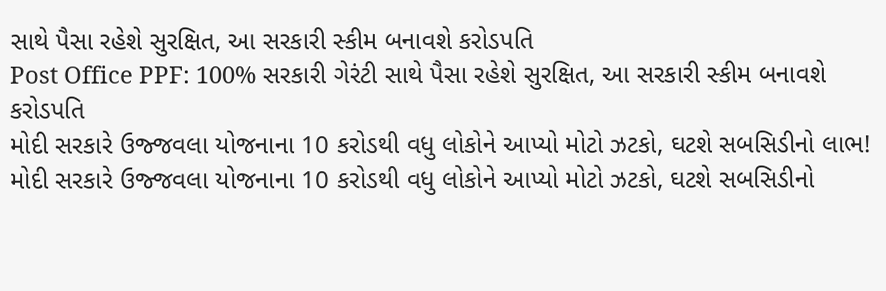સાથે પૈસા રહેશે સુરક્ષિત, આ સરકારી સ્કીમ બનાવશે કરોડપતિ
Post Office PPF: 100% સરકારી ગેરંટી સાથે પૈસા રહેશે સુરક્ષિત, આ સરકારી સ્કીમ બનાવશે કરોડપતિ
મોદી સરકારે ઉજ્જવલા યોજનાના 10 કરોડથી વધુ લોકોને આપ્યો મોટો ઝટકો, ઘટશે સબસિડીનો લાભ!
મોદી સરકારે ઉજ્જવલા યોજનાના 10 કરોડથી વધુ લોકોને આપ્યો મોટો ઝટકો, ઘટશે સબસિડીનો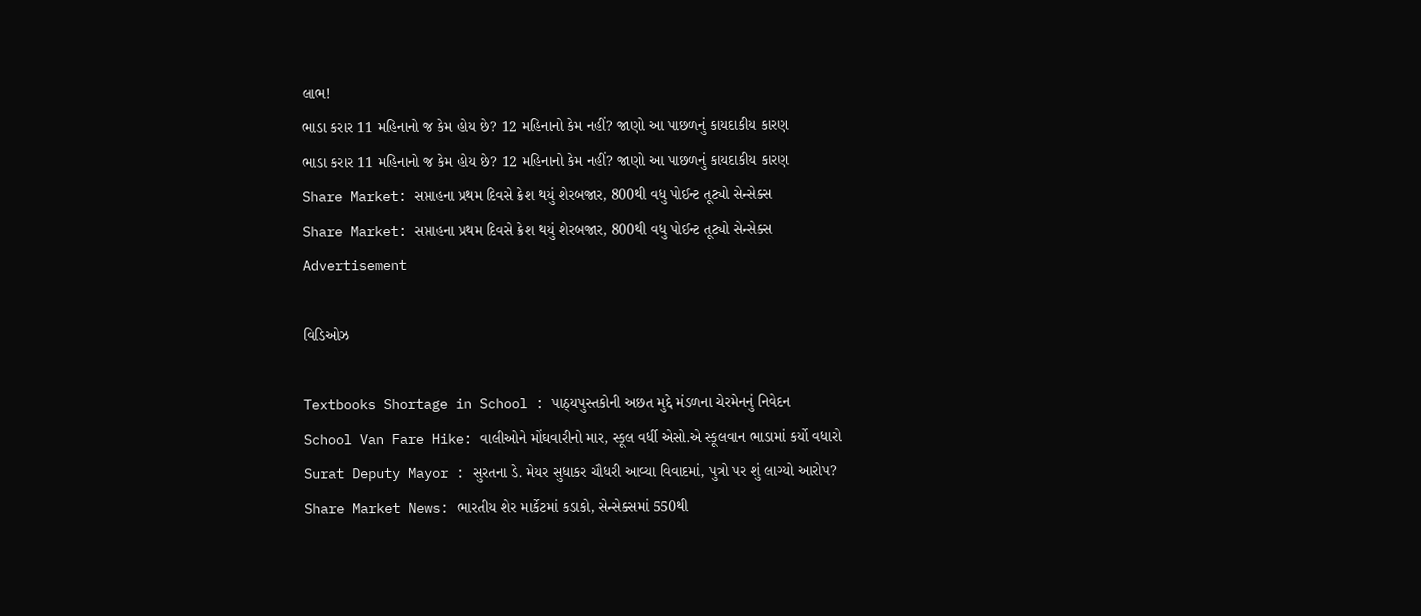લાભ!
ભાડા કરાર 11 મહિનાનો જ કેમ હોય છે? 12 મહિનાનો કેમ નહીં? જાણો આ પાછળનું કાયદાકીય કારણ
ભાડા કરાર 11 મહિનાનો જ કેમ હોય છે? 12 મહિનાનો કેમ નહીં? જાણો આ પાછળનું કાયદાકીય કારણ
Share Market: સપ્તાહના પ્રથમ દિવસે ક્રેશ થયું શેરબજાર, 800થી વધુ પોઈન્ટ તૂટ્યો સેન્સેક્સ
Share Market: સપ્તાહના પ્રથમ દિવસે ક્રેશ થયું શેરબજાર, 800થી વધુ પોઈન્ટ તૂટ્યો સેન્સેક્સ
Advertisement

વિડિઓઝ

Textbooks Shortage in School : પાઠ્યપુસ્તકોની અછત મુદ્દે મંડળના ચેરમેનનું નિવેદન
School Van Fare Hike: વાલીઓને મોંઘવારીનો માર, સ્કૂલ વર્ધી એસો.એ સ્કૂલવાન ભાડામાં કર્યો વધારો
Surat Deputy Mayor : સુરતના ડે. મેયર સુધાકર ચૌધરી આવ્યા વિવાદમાં, પુત્રો પર શું લાગ્યો આરોપ?
Share Market News: ભારતીય શેર માર્કેટમાં કડાકો, સેન્સેક્સમાં 550થી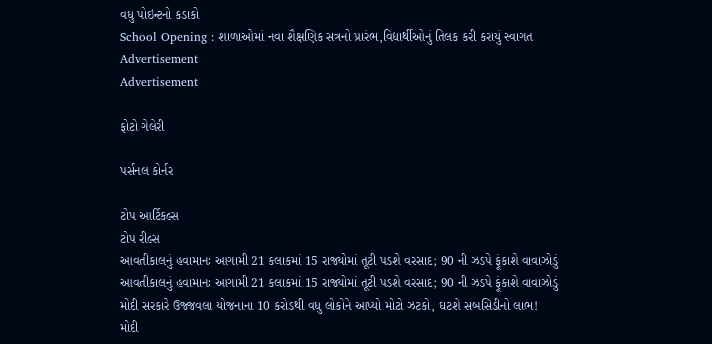વધુ પોઇન્ટનો કડાકો
School Opening : શાળાઓમાં નવા શૈક્ષણિક સત્રનો પ્રારંભ,વિદ્યાર્થીઓનું તિલક કરી કરાયું સ્વાગત
Advertisement
Advertisement

ફોટો ગેલેરી

પર્સનલ કોર્નર

ટોપ આર્ટિકલ્સ
ટોપ રીલ્સ
આવતીકાલનું હવામાનઃ આગામી 21 કલાકમાં 15 રાજ્યોમાં તૂટી પડશે વરસાદ; 90 ની ઝડપે ફૂંકાશે વાવાઝોડું
આવતીકાલનું હવામાનઃ આગામી 21 કલાકમાં 15 રાજ્યોમાં તૂટી પડશે વરસાદ; 90 ની ઝડપે ફૂંકાશે વાવાઝોડું
મોદી સરકારે ઉજ્જવલા યોજનાના 10 કરોડથી વધુ લોકોને આપ્યો મોટો ઝટકો, ઘટશે સબસિડીનો લાભ!
મોદી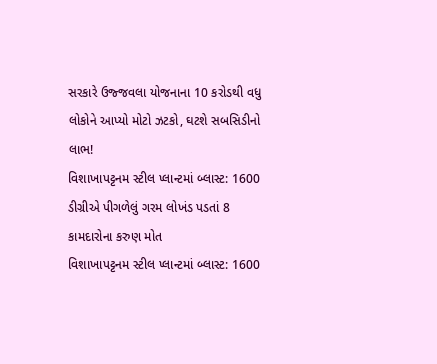સરકારે ઉજ્જવલા યોજનાના 10 કરોડથી વધુ લોકોને આપ્યો મોટો ઝટકો, ઘટશે સબસિડીનો લાભ!
વિશાખાપટ્ટનમ સ્ટીલ પ્લાન્ટમાં બ્લાસ્ટ: 1600 ડીગ્રીએ પીગળેલું ગરમ લોખંડ પડતાં 8 કામદારોના કરુણ મોત
વિશાખાપટ્ટનમ સ્ટીલ પ્લાન્ટમાં બ્લાસ્ટ: 1600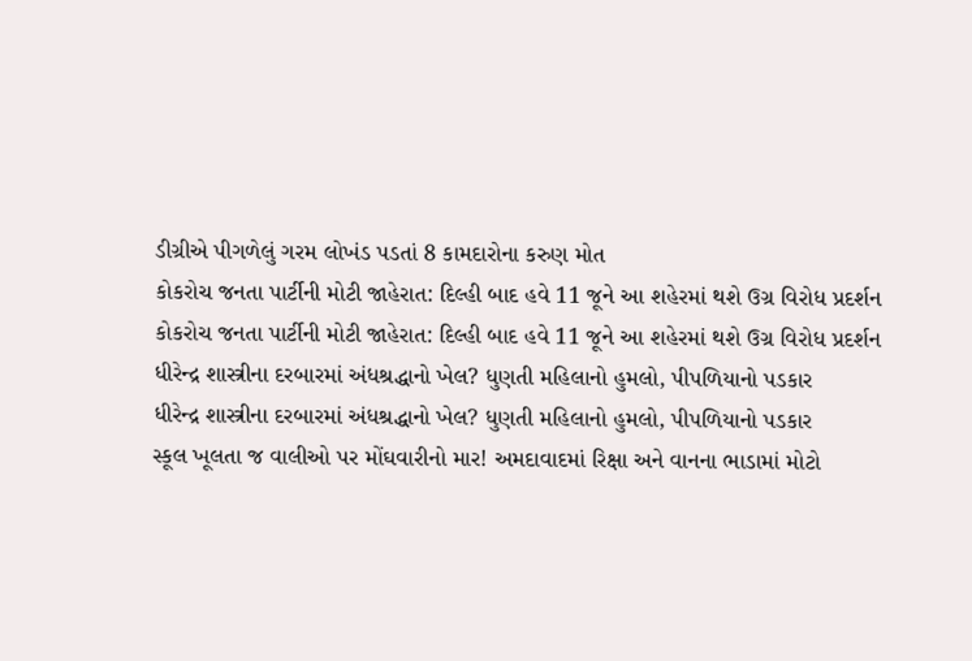ડીગ્રીએ પીગળેલું ગરમ લોખંડ પડતાં 8 કામદારોના કરુણ મોત
કોકરોચ જનતા પાર્ટીની મોટી જાહેરાત: દિલ્હી બાદ હવે 11 જૂને આ શહેરમાં થશે ઉગ્ર વિરોધ પ્રદર્શન
કોકરોચ જનતા પાર્ટીની મોટી જાહેરાત: દિલ્હી બાદ હવે 11 જૂને આ શહેરમાં થશે ઉગ્ર વિરોધ પ્રદર્શન
ધીરેન્દ્ર શાસ્ત્રીના દરબારમાં અંધશ્રદ્ધાનો ખેલ? ધુણતી મહિલાનો હુમલો, પીપળિયાનો પડકાર
ધીરેન્દ્ર શાસ્ત્રીના દરબારમાં અંધશ્રદ્ધાનો ખેલ? ધુણતી મહિલાનો હુમલો, પીપળિયાનો પડકાર
સ્કૂલ ખૂલતા જ વાલીઓ પર મોંઘવારીનો માર! અમદાવાદમાં રિક્ષા અને વાનના ભાડામાં મોટો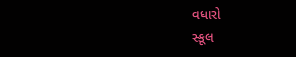વધારો
સ્કૂલ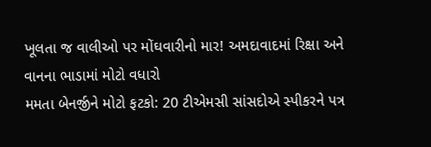ખૂલતા જ વાલીઓ પર મોંઘવારીનો માર! અમદાવાદમાં રિક્ષા અને વાનના ભાડામાં મોટો વધારો
મમતા બેનર્જીને મોટો ફટકો: 20 ટીએમસી સાંસદોએ સ્પીકરને પત્ર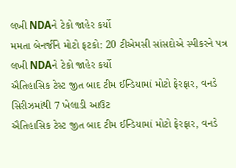લખી NDAને ટેકો જાહેર કર્યો
મમતા બેનર્જીને મોટો ફટકો: 20 ટીએમસી સાંસદોએ સ્પીકરને પત્ર લખી NDAને ટેકો જાહેર કર્યો
ઐતિહાસિક ટેસ્ટ જીત બાદ ટીમ ઈન્ડિયામાં મોટો ફેરફાર, વનડે સિરીઝમાંથી 7 ખેલાડી આઉટ
ઐતિહાસિક ટેસ્ટ જીત બાદ ટીમ ઈન્ડિયામાં મોટો ફેરફાર, વનડે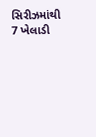સિરીઝમાંથી 7 ખેલાડી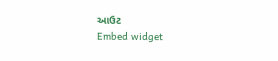આઉટ
Embed widget